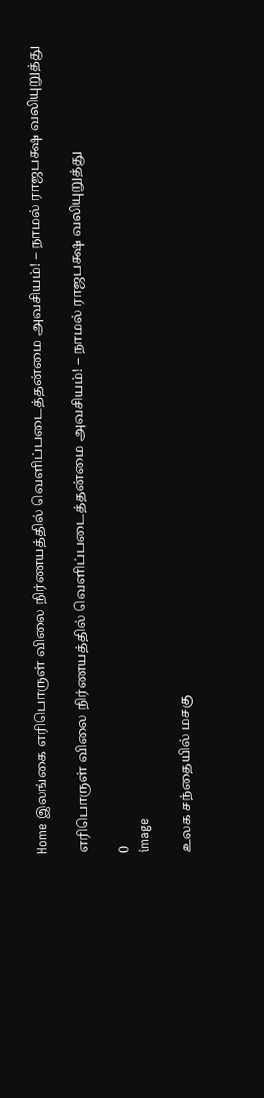Home இலங்கை எரிபொருள் விலை நிர்ணயத்தில் வெளிப்படைத்தன்மை அவசியம்! – நாமல் ராஜபக்ஷ வலியுறுத்து

எரிபொருள் விலை நிர்ணயத்தில் வெளிப்படைத்தன்மை அவசியம்! – நாமல் ராஜபக்ஷ வலியுறுத்து

0
image

உலக சந்தையில் மசகு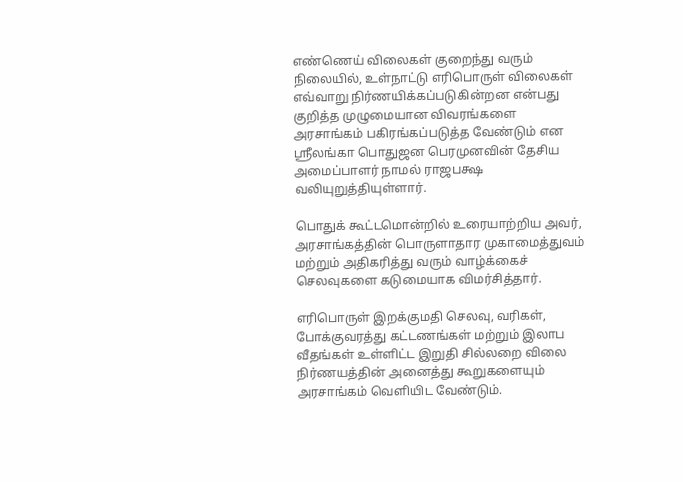எண்ணெய் விலைகள் குறைந்து வரும் நிலையில், உள்நாட்டு எரிபொருள் விலைகள் எவ்வாறு நிர்ணயிக்கப்படுகின்றன என்பது குறித்த முழுமையான விவரங்களை அரசாங்கம் பகிரங்கப்படுத்த வேண்டும் என ஸ்ரீலங்கா பொதுஜன பெரமுனவின் தேசிய அமைப்பாளர் நாமல் ராஜபக்ஷ வலியுறுத்தியுள்ளார்.

பொதுக் கூட்டமொன்றில் உரையாற்றிய அவர், அரசாங்கத்தின் பொருளாதார முகாமைத்துவம் மற்றும் அதிகரித்து வரும் வாழ்க்கைச் செலவுகளை கடுமையாக விமர்சித்தார்.

எரிபொருள் இறக்குமதி செலவு, வரிகள், போக்குவரத்து கட்டணங்கள் மற்றும் இலாப வீதங்கள் உள்ளிட்ட இறுதி சில்லறை விலை நிர்ணயத்தின் அனைத்து கூறுகளையும் அரசாங்கம் வெளியிட வேண்டும்.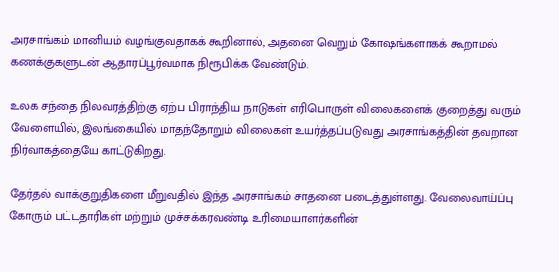அரசாங்கம் மானியம் வழங்குவதாகக் கூறினால், அதனை வெறும் கோஷங்களாகக் கூறாமல் கணக்குகளுடன் ஆதாரப்பூர்வமாக நிரூபிக்க வேண்டும்.

உலக சந்தை நிலவரத்திற்கு ஏற்ப பிராந்திய நாடுகள் எரிபொருள் விலைகளைக் குறைத்து வரும் வேளையில், இலங்கையில் மாதந்தோறும் விலைகள் உயர்த்தப்படுவது அரசாங்கத்தின் தவறான நிர்வாகத்தையே காட்டுகிறது.

தேர்தல் வாக்குறுதிகளை மீறுவதில் இந்த அரசாங்கம் சாதனை படைத்துள்ளது. வேலைவாய்ப்பு கோரும் பட்டதாரிகள் மற்றும் முச்சக்கரவண்டி உரிமையாளர்களின்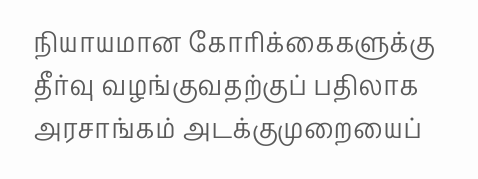நியாயமான கோரிக்கைகளுக்கு தீர்வு வழங்குவதற்குப் பதிலாக அரசாங்கம் அடக்குமுறையைப்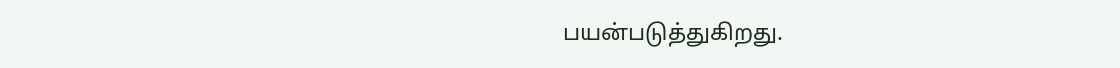பயன்படுத்துகிறது.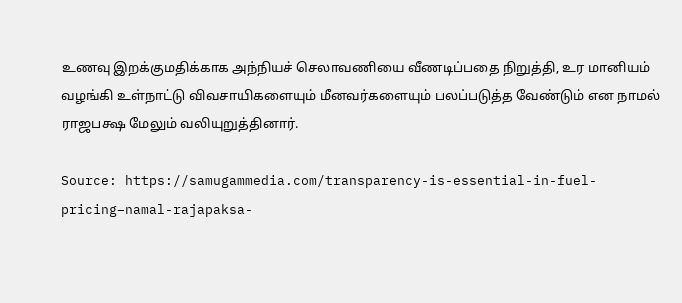உணவு இறக்குமதிக்காக அந்நியச் செலாவணியை வீணடிப்பதை நிறுத்தி, உர மானியம் வழங்கி உள்நாட்டு விவசாயிகளையும் மீனவர்களையும் பலப்படுத்த வேண்டும் என நாமல் ராஜபக்ஷ மேலும் வலியுறுத்தினார்.

Source: https://samugammedia.com/transparency-is-essential-in-fuel-pricing–namal-rajapaksa-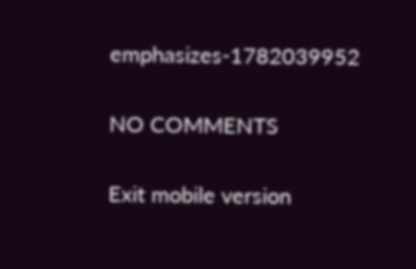emphasizes-1782039952

NO COMMENTS

Exit mobile version